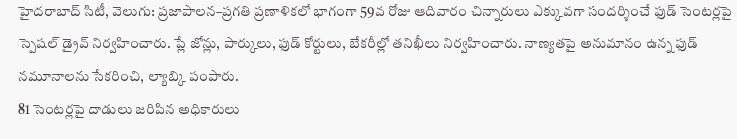హైదరాబాద్ సిటీ, వెలుగు: ప్రజాపాలన–ప్రగతి ప్రణాళికలో భాగంగా 59వ రోజు ఆదివారం చిన్నారులు ఎక్కువగా సందర్శించే ఫుడ్ సెంటర్లపై స్పెషల్ డ్రైవ్ నిర్వహించారు. ప్లే జోన్లు, పార్కులు, ఫుడ్ కోర్టులు, బేకరీల్లో తనిఖీలు నిర్వహించారు. నాణ్యతపై అనుమానం ఉన్న ఫుడ్ నమూనాలను సేకరించి, ల్యాబ్కి పంపారు.
81 సెంటర్లపై దాడులు జరిపిన అధికారులు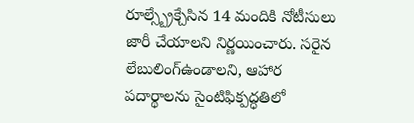రూల్స్బ్రేక్చేసిన 14 మందికి నోటీసులు జారీ చేయాలని నిర్ణయించారు. సరైన లేబులింగ్ఉండాలని, ఆహార పదార్థాలను సైంటిఫిక్పద్ధతిలో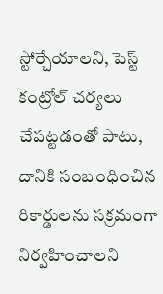స్టోర్చేయాలని, పెస్ట్ కంట్రోల్ చర్యలు చేపట్టడంతో పాటు, దానికి సంబంధించిన రికార్డులను సక్రమంగా నిర్వహించాలని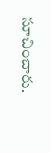సూచించారు.